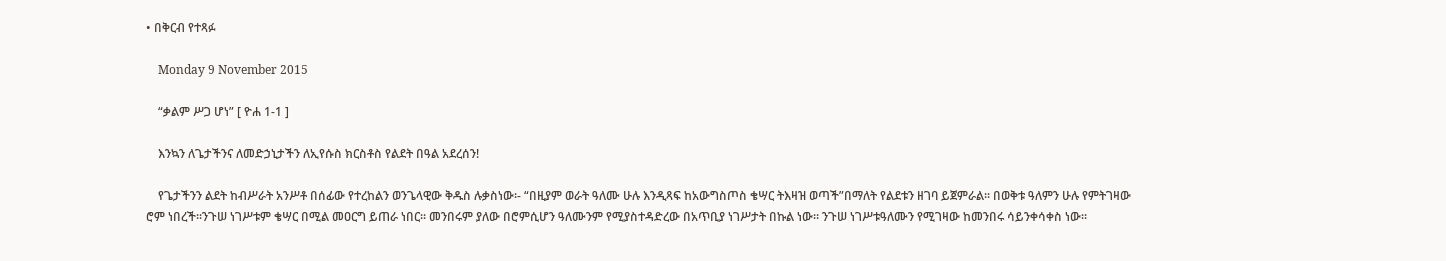• በቅርብ የተጻፉ

    Monday 9 November 2015

    “ቃልም ሥጋ ሆነ” [ ዮሐ 1-1 ]

    እንኳን ለጌታችንና ለመድኃኒታችን ለኢየሱስ ክርስቶስ የልደት በዓል አደረሰን!

    የጌታችንን ልደት ከብሥራት አንሥቶ በሰፊው የተረከልን ወንጌላዊው ቅዱስ ሉቃስነው፡- “በዚያም ወራት ዓለሙ ሁሉ እንዲጻፍ ከአውግስጦስ ቄሣር ትእዛዝ ወጣች”በማለት የልደቱን ዘገባ ይጀምራል፡፡ በወቅቱ ዓለምን ሁሉ የምትገዛው ሮም ነበረች፡፡ንጉሠ ነገሥቱም ቄሣር በሚል መዐርግ ይጠራ ነበር፡፡ መንበሩም ያለው በሮምሲሆን ዓለሙንም የሚያስተዳድረው በአጥቢያ ነገሥታት በኩል ነው፡፡ ንጉሠ ነገሥቱዓለሙን የሚገዛው ከመንበሩ ሳይንቀሳቀስ ነው፡፡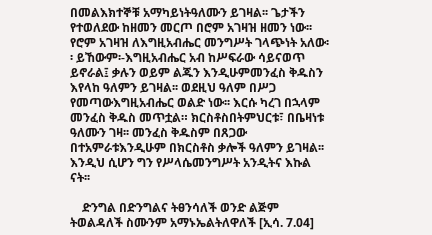በመልእክተኞቹ አማካይነትዓለሙን ይገዛል፡፡ ጌታችን የተወለደው ከዘመን መርጦ በሮም አገዛዝ ዘመን ነው፡፡የሮም አገዛዝ ለእግዚአብሔር መንግሥት ገላጭነት አለው፡፡ ይኸውም፡-እግዚአብሔር አብ ከሥፍራው ሳይናወጥ ይኖራል፤ ቃሉን ወይም ልጁን እንዲሁምመንፈስ ቅዱስን እየላከ ዓለምን ይገዛል፡፡ ወደዚህ ዓለም በሥጋ የመጣውእግዚአብሔር ወልድ ነው፡፡ እርሱ ካረገ በኋላም መንፈስ ቅዱስ መጥቷል። ክርስቶስበትምህርቱ፣ በቤዛነቱ ዓለሙን ገዛ፡፡ መንፈስ ቅዱስም በጸጋው በተአምራቱእንዲሁም በክርስቶስ ቃሎች ዓለምን ይገዛል፡፡ እንዲህ ሲሆን ግን የሥላሴመንግሥት አንዲትና እኩል ናት፡፡

    ድንግል በድንግልና ትፀንሳለች ወንድ ልጅም ትወልዳለች ስሙንም አማኑኤልትለዋለች [ኢሳ. 7.04]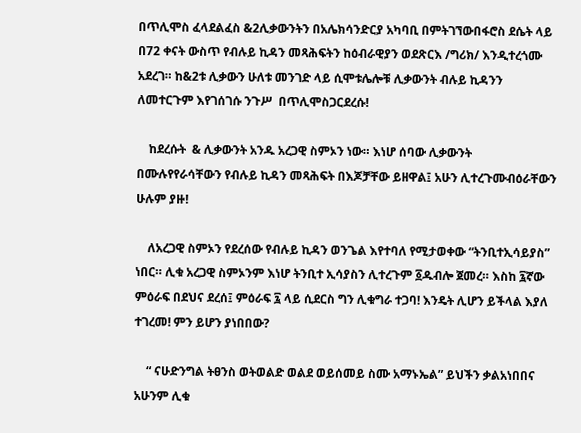በጥሊሞስ ፈላደልፈስ &2ሊቃውንትን በአሌክሳንድርያ አካባቢ በምትገኘውበፋሮስ ደሴት ላይ በ72 ቀናት ውስጥ የብሉይ ኪዳን መጻሕፍትን ከዕብራዊያን ወደጽርእ /ግሪክ/ እንዲተረጎሙ አደረገ። ከ&2ቱ ሊቃውን ሁለቱ መንገድ ላይ ሲሞቱሌሎቹ ሊቃውንት ብሉይ ኪዳንን ለመተርጉም እየገሰገሱ ንጉሥ  በጥሊሞስጋርደረሱ!

    ከደረሱት  & ሊቃውንት አንዱ አረጋዊ ስምኦን ነው። እነሆ ሰባው ሊቃውንት በሙሉየየራሳቸውን የብሉይ ኪዳን መጻሕፍት በእጆቻቸው ይዘዋል፤ አሁን ሊተረጉሙብዕራቸውን ሁሉም ያዙ!

    ለአረጋዊ ስምኦን የደረሰው የብሉይ ኪዳን ወንጌል እየተባለ የሚታወቀው “ትንቢተኢሳይያስ” ነበር። ሊቁ አረጋዊ ስምኦንም እነሆ ትንቢተ ኢሳያስን ሊተረጉም ፩ዱብሎ ጀመረ። እስከ ፯ኛው ምዕራፍ በደህና ደረሰ፤ ምዕራፍ ፯ ላይ ሲደርስ ግን ሊቁግራ ተጋባ! እንዴት ሊሆን ይችላል እያለ ተገረመ! ምን ይሆን ያነበበው?

    “ ናሁድንግል ትፀንስ ወትወልድ ወልደ ወይሰመይ ስሙ አማኑኤል” ይህችን ቃልአነበበና አሁንም ሊቁ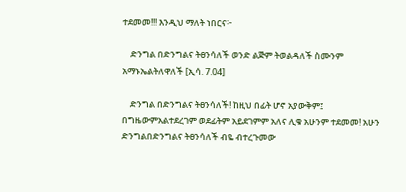ተደመመ!!! እንዲህ ማለት ነበርና፦

    ድንግል በድንግልና ትፀንሳለች ወንድ ልጅም ትወልዳለች ስሙንም አማኑኤልትለዋለች [ኢሳ. 7.04]

    ድንግል በድንግልና ትፀንሳለች! ከዚህ በፊት ሆኖ አያውቅም፤ በግዜውምአልተደረገም ወደፊትም አይደገምም አለና ሊቁ አሁንም ተደመመ! አሁን ድንግልበድንግልና ትፀንሳለች ብዬ ብተረጉመው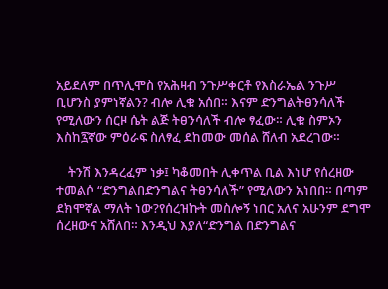አይደለም በጥሊሞስ የአሕዛብ ንጉሥቀርቶ የእስራኤል ንጉሥ ቢሆንስ ያምነኛልን? ብሎ ሊቁ አሰበ። እናም ድንግልትፀንሳለች የሚለውን ሰርዞ ሴት ልጅ ትፀንሳለች ብሎ ፃፈው። ሊቁ ስምኦን እስከ፯ኛው ምዕራፍ ስለፃፈ ደከመው መሰል ሸለብ አደረገው።

    ትንሽ እንዳረፈም ነቃ፤ ካቆመበት ሊቀጥል ቢል እነሆ የሰረዘው ተመልሶ “ድንግልበድንግልና ትፀንሳለች” የሚለውን አነበበ። በጣም ደክሞኛል ማለት ነው?የሰረዝኩት መስሎኝ ነበር አለና አሁንም ደግሞ ሰረዘውና አሸለበ። እንዲህ እያለ“ድንግል በድንግልና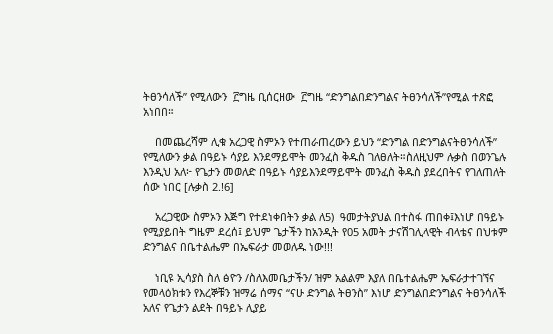ትፀንሳለች” የሚለውን  ፫ግዜ ቢሰርዘው  ፫ግዜ “ድንግልበድንግልና ትፀንሳለች”የሚል ተጽፎ አነበበ።

    በመጨረሻም ሊቁ አረጋዊ ስምኦን የተጠራጠረውን ይህን “ድንግል በድንግልናትፀንሳለች” የሚለውን ቃል በዓይኑ ሳያይ እንደማይሞት መንፈስ ቅዱስ ገለፀለት።ስለዚህም ሉቃስ በወንጌሉ እንዲህ አለ፦ የጌታን መወለድ በዓይኑ ሳያይእንደማይሞት መንፈስ ቅዱስ ያደረበትና የገለጠለት ሰው ነበር [ሉቃስ 2.!6]

    አረጋዊው ስምኦን እጅግ የተደነቀበትን ቃል ለ5)  ዓመታትያህል በተስፋ ጠበቀ፤እነሆ በዓይኑ የሚያይበት ግዜም ደረሰ፤ ይህም ጌታችን ከአንዲት የ05 አመት ታናሽገሊላዊት ብላቴና በህቱም ድንግልና በቤተልሔም በኤፍራታ መወለዱ ነው!!!

    ነቢዩ ኢሳያስ ስለ ፅዮን /ስለእመቤታችን/ ዝም አልልም እያለ በቤተልሔም ኤፍራታተገኘና የመላዕክቱን የእረኞቹን ዝማሬ ሰማና “ናሁ ድንግል ትፀንስ” እነሆ ድንግልበድንግልና ትፀንሳለች አለና የጌታን ልደት በዓይኑ ሊያይ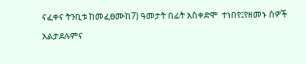ናፈቀና ትንቢቱ ከመፈፀሙከ7) ዓመታት በፊት አስቀድሞ  ተነበየ፤የዘመኑ ሰዎች አልታደሉምና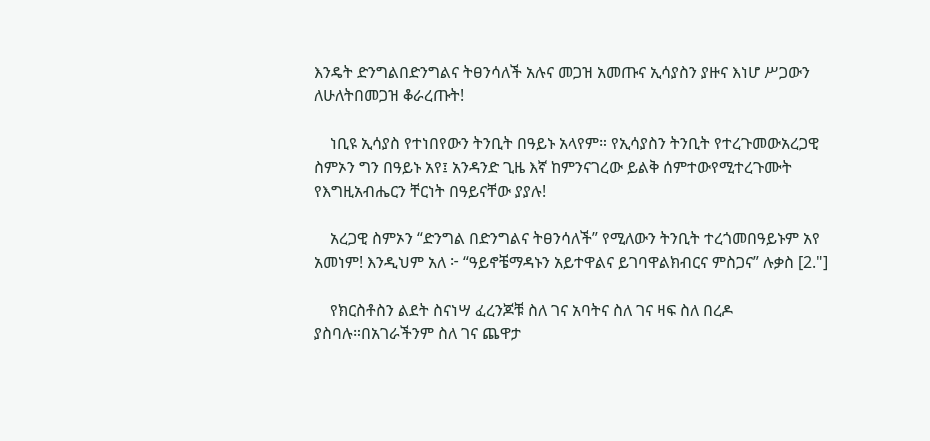እንዴት ድንግልበድንግልና ትፀንሳለች አሉና መጋዝ አመጡና ኢሳያስን ያዙና እነሆ ሥጋውን ለሁለትበመጋዝ ቆራረጡት!

    ነቢዩ ኢሳያስ የተነበየውን ትንቢት በዓይኑ አላየም። የኢሳያስን ትንቢት የተረጉመውአረጋዊ ስምኦን ግን በዓይኑ አየ፤ አንዳንድ ጊዜ እኛ ከምንናገረው ይልቅ ሰምተውየሚተረጉሙት የእግዚአብሔርን ቸርነት በዓይናቸው ያያሉ!

    አረጋዊ ስምኦን “ድንግል በድንግልና ትፀንሳለች” የሚለውን ትንቢት ተረጎመበዓይኑም አየ አመነም! እንዲህም አለ ፦ “ዓይኖቼማዳኑን አይተዋልና ይገባዋልክብርና ምስጋና” ሉቃስ [2."]

    የክርስቶስን ልደት ስናነሣ ፈረንጆቹ ስለ ገና አባትና ስለ ገና ዛፍ ስለ በረዶ ያስባሉ።በአገራችንም ስለ ገና ጨዋታ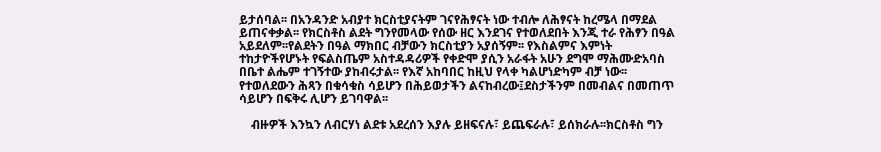ይታሰባል፡፡ በአንዳንድ አብያተ ክርስቲያናትም ገናየሕፃናት ነው ተብሎ ለሕፃናት ከረሜላ በማደል ይጠናቀቃል፡፡ የክርስቶስ ልደት ግንየመላው የሰው ዘር እንደገና የተወለደበት እንጂ ተራ የሕፃን በዓል አይደለም፡፡የልደትን በዓል ማክበር ብቻውን ክርስቲያን አያሰኝም፡፡ የእስልምና እምነት ተከታዮችየሆኑት የፍልስጤም አስተዳዳሪዎች የቀድሞ ያሲን አራፋት አሁን ደግሞ ማሕሙድአባስ በቤተ ልሔም ተገኝተው ያከብሩታል፡፡ የእኛ አከባበር ከዚህ የላቀ ካልሆነድካም ብቻ ነው፡፡ የተወለደውን ሕጻን በቁሳቁስ ሳይሆን በሕይወታችን ልናከብረው፤ደስታችንም በመብልና በመጠጥ ሳይሆን በፍቅሩ ሊሆን ይገባዋል፡፡

    ብዙዎች እንኳን ለብርሃነ ልደቱ አደረሰን እያሉ ይዘፍናሉ፣ ይጨፍራሉ፣ ይሰክራሉ፡፡ክርስቶስ ግን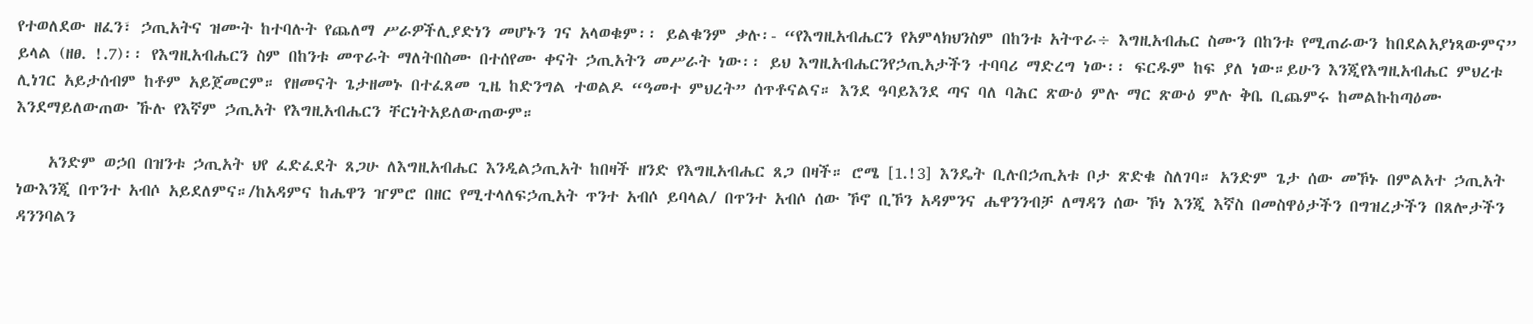የተወለደው ዘፈን፣ ኃጢአትና ዝሙት ከተባሉት የጨለማ ሥራዎችሊያድነን መሆኑን ገና አላወቁም፡፡ ይልቁንም ቃሉ፡- “የእግዚአብሔርን የአምላክህንስም በከንቱ አትጥራ÷ እግዚአብሔር ስሙን በከንቱ የሚጠራውን ከበደልአያነጻውምና” ይላል (ዘፀ. !.7)፡፡ የእግዚአብሔርን ስም በከንቱ መጥራት ማለትበስሙ በተሰየሙ ቀናት ኃጢአትን መሥራት ነው፡፡ ይህ እግዚአብሔርንየኃጢአታችን ተባባሪ ማድረግ ነው፡፡ ፍርዱም ከፍ ያለ ነው።ይሁን እንጂየእግዚአብሔር ምህረቱ ሊነገር አይታሰብም ከቶም አይጀመርም። የዘመናት ጌታዘመኑ በተፈጸመ ጊዜ ከድንግል ተወልዶ “ዓመተ ምህረት” ሰጥቶናልና። እንደ ዓባይእንደ ጣና ባለ ባሕር ጽውዕ ምሉ ማር ጽውዕ ምሉ ቅቤ ቢጨምሩ ከመልኩከጣዕሙ እንደማይለውጠው ኹሉ የእኛም ኃጢአት የእግዚአብሔርን ቸርነትአይለውጠውም።

    አንድም ወኃበ በዝንቱ ኃጢአት ህየ ፈድፈደት ጸጋሁ ለእግዚአብሔር እንዲልኃጢአት ከበዛች ዘንድ የእግዚአብሔር ጸጋ በዛች። ሮሜ [1.!3] እንዴት ቢሉበኃጢአቱ ቦታ ጽድቁ ስለገባ። አንድም ጌታ ሰው መኾኑ በምልአተ ኃጢአት ነውእንጂ በጥንተ አብሶ አይደለምና።/ከአዳምና ከሔዋን ዠምሮ በዘር የሚተላለፍኃጢአት ጥንተ አብሶ ይባላል/ በጥንተ አብሶ ሰው ኾኖ ቢኾን አዳምንና ሔዋንንብቻ ለማዳን ሰው ኾነ እንጂ እኛስ በመስዋዕታችን በግዝረታችን በጸሎታችን ዳንንባልን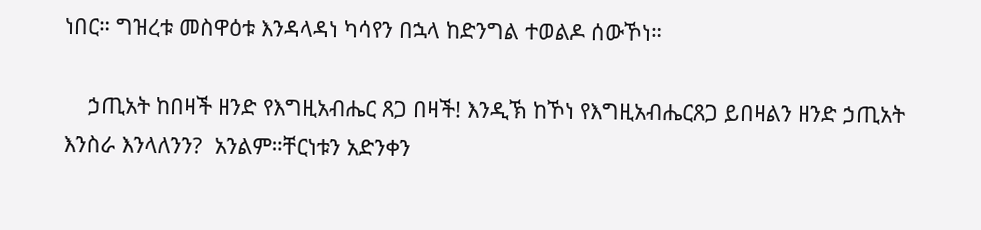ነበር። ግዝረቱ መስዋዕቱ እንዳላዳነ ካሳየን በኋላ ከድንግል ተወልዶ ሰውኾነ።

    ኃጢአት ከበዛች ዘንድ የእግዚአብሔር ጸጋ በዛች! እንዲኽ ከኾነ የእግዚአብሔርጸጋ ይበዛልን ዘንድ ኃጢአት እንስራ እንላለንን?  አንልም።ቸርነቱን አድንቀን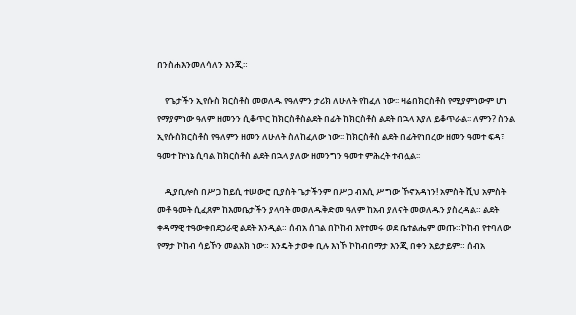በንስሐእንመለሳለን እንጂ።

    የጌታችን ኢየሱስ ክርስቶስ መወለዱ የዓለምን ታሪክ ለሁለት የከፈለ ነው፡፡ ዛሬበክርስቶስ የሚያምነውም ሆነ የማያምነው ዓለም ዘመንን ሲቆጥር ከክርስቶስልደት በፊት ከክርስቶስ ልደት በኋላ እያለ ይቆጥራል፡፡ ለምን? ስንል ኢየሱስክርስቶስ የዓለምን ዘመን ለሁለት ስለከፈለው ነው፡፡ ከክርስቶስ ልደት በፊትየነበረው ዘመን ዓመተ ፍዳ፣ ዓመተ ኵነኔ ሲባል ከክርስቶስ ልደት በኋላ ያለው ዘመንግን ዓመተ ምሕረት ተብሏል፡፡

    ዲያቢሎስ በሥጋ ከይሲ ተሠውሮ ቢያስት ጌታችንም በሥጋ ብእሲ ሥግው ኾኖአዳነን! አምስት ሺህ አምስት መቶ ዓመት ሲፈጸም ከእመቤታችን ያላባት መወለዱቅድመ ዓለም ከአብ ያለናት መወለዱን ያስረዳል። ልደት ቀዳማዊ ተዓውቀበደኃራዊ ልደት እንዲል። ሰብአ ሰገል በኮከብ እየተመሩ ወደ ቤተልሔም መጡ።ኮከብ የተባለው የማታ ኮከብ ሳይኾን መልአክ ነው። እንዴት ታወቀ ቢሉ እነኾ ኮከብበማታ እንጂ በቀን አይታይም። ሰብአ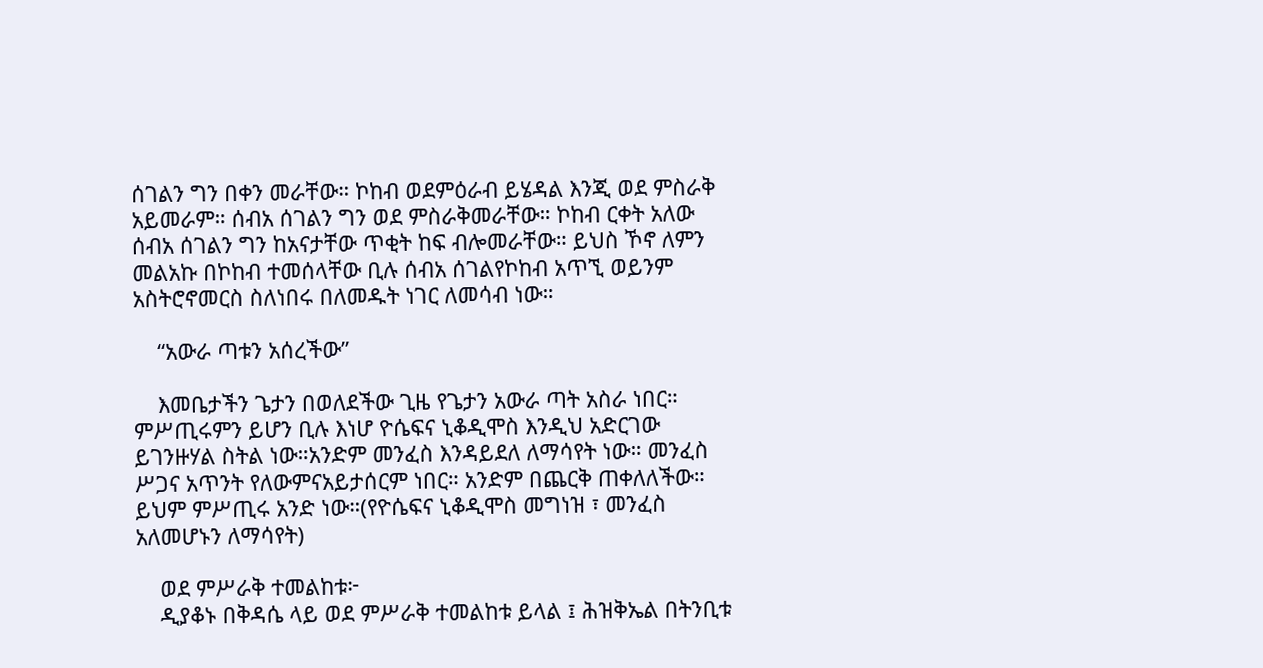ሰገልን ግን በቀን መራቸው። ኮከብ ወደምዕራብ ይሄዳል እንጂ ወደ ምስራቅ አይመራም። ሰብአ ሰገልን ግን ወደ ምስራቅመራቸው። ኮከብ ርቀት አለው ሰብአ ሰገልን ግን ከአናታቸው ጥቂት ከፍ ብሎመራቸው። ይህስ ኾኖ ለምን መልአኩ በኮከብ ተመሰላቸው ቢሉ ሰብአ ሰገልየኮከብ አጥኚ ወይንም አስትሮኖመርስ ስለነበሩ በለመዱት ነገር ለመሳብ ነው።

    “አውራ ጣቱን አሰረችው”

    እመቤታችን ጌታን በወለደችው ጊዜ የጌታን አውራ ጣት አስራ ነበር። ምሥጢሩምን ይሆን ቢሉ እነሆ ዮሴፍና ኒቆዲሞስ እንዲህ አድርገው ይገንዙሃል ስትል ነው።አንድም መንፈስ እንዳይደለ ለማሳየት ነው። መንፈስ ሥጋና አጥንት የለውምናአይታሰርም ነበር። አንድም በጨርቅ ጠቀለለችው። ይህም ምሥጢሩ አንድ ነው።(የዮሴፍና ኒቆዲሞስ መግነዝ ፣ መንፈስ አለመሆኑን ለማሳየት)

    ወደ ምሥራቅ ተመልከቱ፦
    ዲያቆኑ በቅዳሴ ላይ ወደ ምሥራቅ ተመልከቱ ይላል ፤ ሕዝቅኤል በትንቢቱ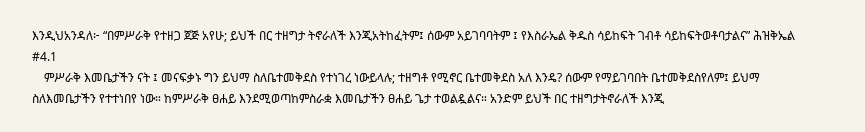እንዲህአንዳለ፦ “በምሥራቅ የተዘጋ ጀጅ አየሁ; ይህች በር ተዘግታ ትኖራለች እንጂአትከፈትም፤ ሰውም አይገባባትም ፤ የእስራኤል ቅዱስ ሳይከፍት ገብቶ ሳይከፍትወቶባታልና” ሕዝቅኤል #4.1
    ምሥራቅ እመቤታችን ናት ፤ መናፍቃኑ ግን ይህማ ስለቤተመቅደስ የተነገረ ነውይላሉ; ተዘግቶ የሚኖር ቤተመቅደስ አለ እንዴ? ሰውም የማይገባበት ቤተመቅደስየለም፤ ይህማ ስለእመቤታችን የተተነበየ ነው። ከምሥራቅ ፀሐይ እንደሚወጣከምስራቋ እመቤታችን ፀሐይ ጌታ ተወልዷልና። አንድም ይህች በር ተዘግታትኖራለች እንጂ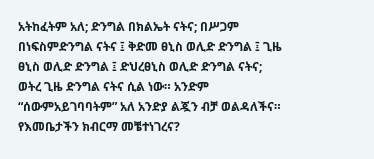አትከፈትም አለ; ድንግል በክልኤት ናትና; በሥጋም በነፍስምድንግል ናትና ፤ ቅድመ ፀኒስ ወሊድ ድንግል ፤ ጊዜ ፀኒስ ወሊድ ድንግል ፤ ድህረፀኒስ ወሊድ ድንግል ናትና; ወትረ ጊዜ ድንግል ናትና ሲል ነው። አንድም “ሰውምአይገባባትም” አለ አንድያ ልጇን ብቻ ወልዳለችና። የእመቤታችን ክብርማ መቼተነገረና?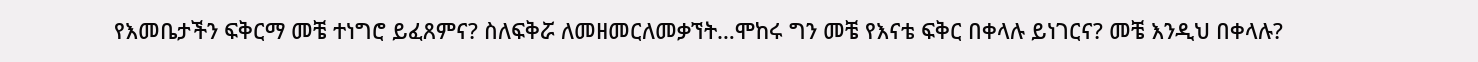የእመቤታችን ፍቅርማ መቼ ተነግሮ ይፈጸምና? ስለፍቅሯ ለመዘመርለመቃኘት…ሞከሩ ግን መቼ የእናቴ ፍቅር በቀላሉ ይነገርና? መቼ እንዲህ በቀላሉ?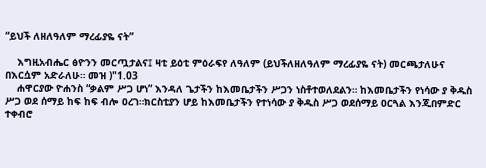“ይህች ለዘለዓለም ማረፊያዬ ናት”

    እግዚአብሔር ፅዮንን መርጧታልና፤ ዛቲ ይዕቲ ምዕራፍየ ለዓለም (ይህችለዘለዓለም ማረፊያዬ ናት) መርጫታለሁና በእርሷም አድራለሁ። መዝ )"1.03
    ሐዋርያው ዮሐንስ “ቃልም ሥጋ ሆነ” እንዳለ ጌታችን ከእመቤታችን ሥጋን ነስቶተወለደልን። ከእመቤታችን የነሳው ያ ቅዱስ ሥጋ ወደ ሰማይ ከፍ ከፍ ብሎ ዐረገ።ክርስቲያን ሆይ ከእመቤታችን የተነሳው ያ ቅዱስ ሥጋ ወደሰማይ ዐርጓል እንጂበምድር ተቀብሮ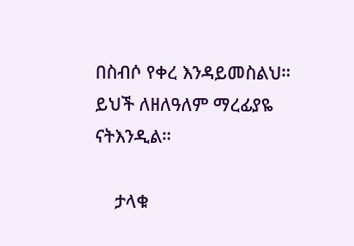በስብሶ የቀረ እንዳይመስልህ። ይህች ለዘለዓለም ማረፊያዬ ናትእንዲል።

    ታላቁ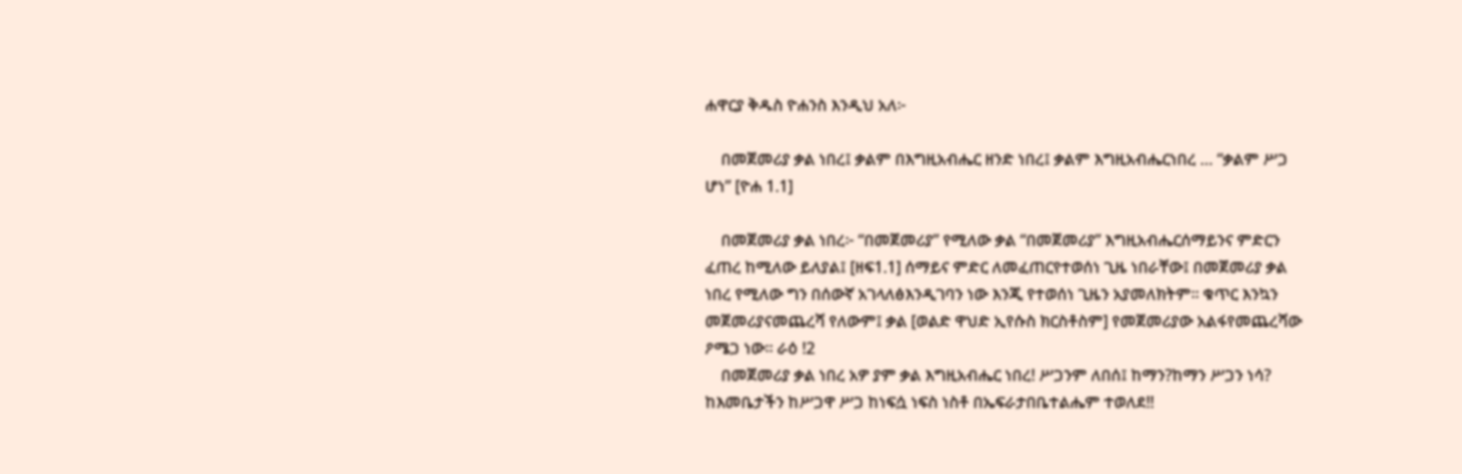ሐዋርያ ቅዱስ ዮሐንስ እንዲህ አለ፦

    በመጀመሪያ ቃል ነበረ፤ ቃልም በእግዚአብሔር ዘንድ ነበረ፤ ቃልም እግዚአብሔርነበረ … “ቃልም ሥጋ ሆነ” [ዮሐ 1.1]

    በመጀመሪያ ቃል ነበረ፦ “በመጀመሪያ” የሚለው ቃል “በመጀመሪያ” እግዚአብሔርሰማይንና ምድርን ፈጠረ ከሚለው ይለያል፤ [ዘፍ1.1] ሰማይና ምድር ለመፈጠርየተወሰነ ጊዜ ነበራቸው፤ በመጀመሪያ ቃል ነበረ የሚለው ግን በሰውኛ አገላለፅእንዲገባን ነው እንጂ የተወሰነ ጊዜን አያመለክትም። ቁጥር እንኳን መጀመሪያናመጨረሻ የለውም፤ ቃል [ወልድ ዋህድ ኢየሱስ ክርስቶስም] የመጀመሪያው አልፋየመጨረሻው ዖሜጋ ነው። ራዕ !2
    በመጀመሪያ ቃል ነበረ አዎ ያም ቃል እግዚአብሔር ነበረ! ሥጋንም ለበሰ፤ ከማን?ከማን ሥጋን ነሳ? ከእመቤታችን ከሥጋዋ ሥጋ ከነፍሷ ነፍስ ነስቶ በኤፍራታበቤተልሔም ተወለደ!!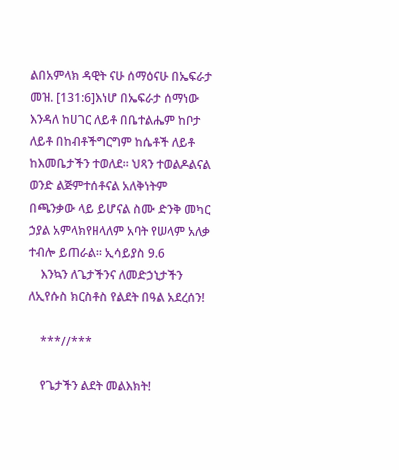ልበአምላክ ዳዊት ናሁ ሰማዕናሁ በኤፍራታ መዝ. [131:6]እነሆ በኤፍራታ ሰማነው እንዳለ ከሀገር ለይቶ በቤተልሔም ከቦታ ለይቶ በከብቶችግርግም ከሴቶች ለይቶ ከእመቤታችን ተወለደ። ህጻን ተወልዶልናል ወንድ ልጅምተሰቶናል አለቅነትም በጫንቃው ላይ ይሆናል ስሙ ድንቅ መካር ኃያል አምላክየዘላለም አባት የሠላም አለቃ ተብሎ ይጠራል። ኢሳይያስ 9.6
    እንኳን ለጌታችንና ለመድኃኒታችን ለኢየሱስ ክርስቶስ የልደት በዓል አደረሰን!

    ***//***

    የጌታችን ልደት መልእክት!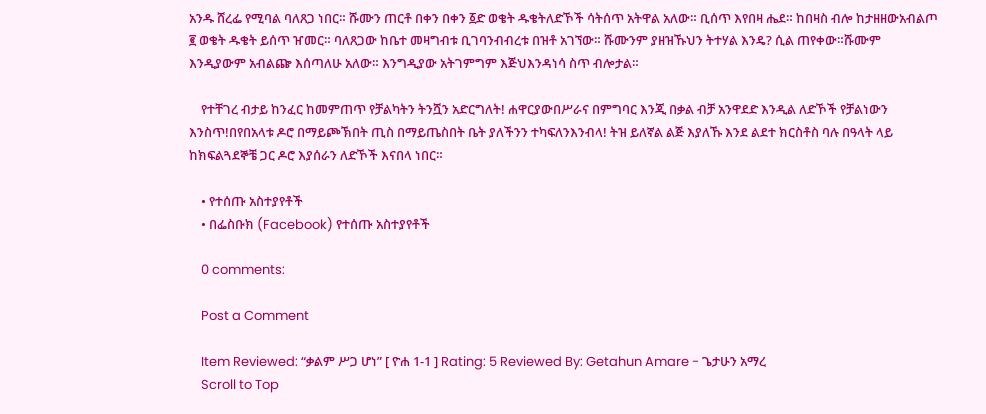አንዱ ሸረፌ የሚባል ባለጸጋ ነበር። ሹሙን ጠርቶ በቀን በቀን ፩ድ ወቄት ዱቄትለድኾች ሳትሰጥ አትዋል አለው። ቢሰጥ እየበዛ ሔደ። ከበዛስ ብሎ ከታዘዘውአብልጦ ፪ ወቄት ዱቄት ይሰጥ ዠመር። ባለጸጋው ከቤተ መዛግብቱ ቢገባንብብረቱ በዝቶ አገኘው። ሹሙንም ያዘዝኹህን ትተሃል እንዴ? ሲል ጠየቀው።ሹሙም እንዲያውም አብልጬ እሰጣለሁ አለው። እንግዲያው አትገምግም እጅህእንዳነሳ ስጥ ብሎታል።

    የተቸገረ ብታይ ከንፈር ከመምጠጥ የቻልካትን ትንሿን አድርግለት! ሐዋርያውበሥራና በምግባር እንጂ በቃል ብቻ አንዋደድ እንዲል ለድኾች የቻልነውን እንስጥ!በየበአላቱ ዶሮ በማይጮኽበት ጢስ በማይጤስበት ቤት ያለችንን ተካፍለንእንብላ! ትዝ ይለኛል ልጅ እያለኹ እንደ ልደተ ክርስቶስ ባሉ በዓላት ላይ ከክፍልጓደኞቼ ጋር ዶሮ እያሰራን ለድኾች እናበላ ነበር።

    • የተሰጡ አስተያየቶች
    • በፌስቡክ (Facebook) የተሰጡ አስተያየቶች

    0 comments:

    Post a Comment

    Item Reviewed: “ቃልም ሥጋ ሆነ” [ ዮሐ 1-1 ] Rating: 5 Reviewed By: Getahun Amare - ጌታሁን አማረ
    Scroll to Top